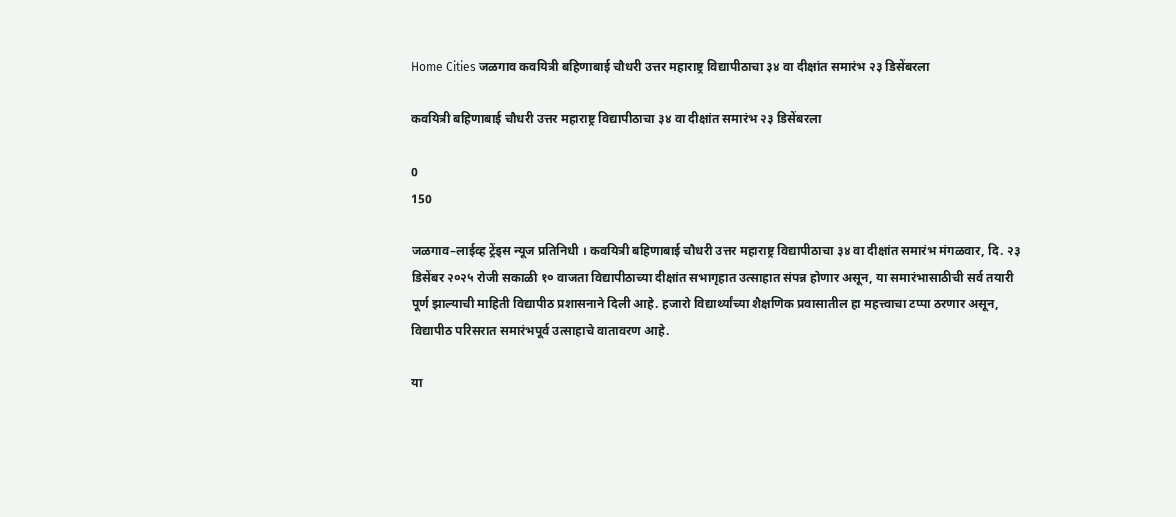Home Cities जळगाव कवयित्री बहिणाबाई चौधरी उत्तर महाराष्ट्र विद्यापीठाचा ३४ वा दीक्षांत समारंभ २३ डिसेंबरला

कवयित्री बहिणाबाई चौधरी उत्तर महाराष्ट्र विद्यापीठाचा ३४ वा दीक्षांत समारंभ २३ डिसेंबरला

0
150

जळगाव–लाईव्ह ट्रेंड्स न्यूज प्रतिनिधी । कवयित्री बहिणाबाई चौधरी उत्तर महाराष्ट्र विद्यापीठाचा ३४ वा दीक्षांत समारंभ मंगळवार, दि. २३ डिसेंबर २०२५ रोजी सकाळी १० वाजता विद्यापीठाच्या दीक्षांत सभागृहात उत्साहात संपन्न होणार असून, या समारंभासाठीची सर्व तयारी पूर्ण झाल्याची माहिती विद्यापीठ प्रशासनाने दिली आहे. हजारो विद्यार्थ्यांच्या शैक्षणिक प्रवासातील हा महत्त्वाचा टप्पा ठरणार असून, विद्यापीठ परिसरात समारंभपूर्व उत्साहाचे वातावरण आहे.

या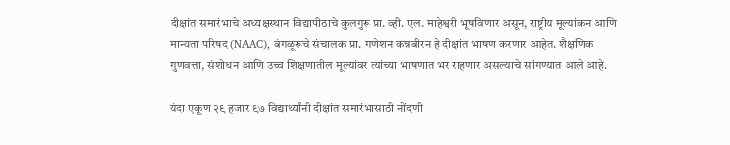दीक्षांत समारंभाचे अध्यक्षस्थान विद्यापीठाचे कुलगुरू प्रा. व्ही. एल. माहेश्वरी भूषविणार असून, राष्ट्रीय मूल्यांकन आणि मान्यता परिषद (NAAC), बंगळूरूचे संचालक प्रा. गणेशन कन्नबीरन हे दीक्षांत भाषण करणार आहेत. शैक्षणिक गुणवत्ता, संशोधन आणि उच्च शिक्षणातील मूल्यांवर त्यांच्या भाषणात भर राहणार असल्याचे सांगण्यात आले आहे.

यंदा एकूण २९ हजार ९७ विद्यार्थ्यांनी दीक्षांत समारंभासाठी नोंदणी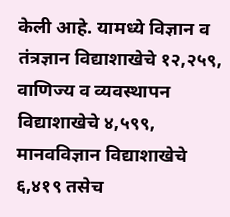केली आहे. यामध्ये विज्ञान व तंत्रज्ञान विद्याशाखेचे १२,२५९, वाणिज्य व व्यवस्थापन विद्याशाखेचे ४,५९९, मानवविज्ञान विद्याशाखेचे ६,४१९ तसेच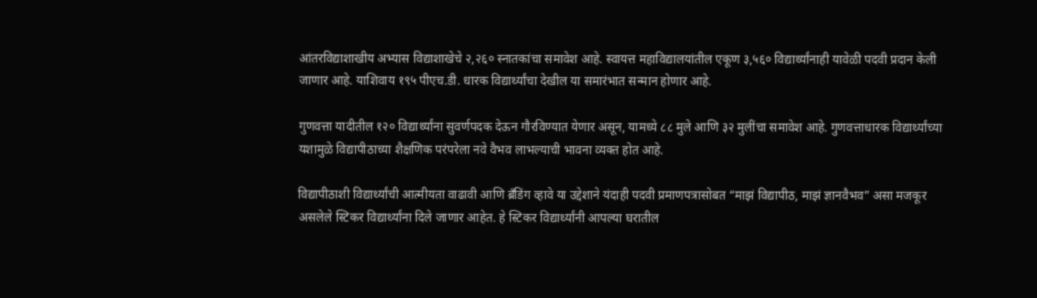आंतरविद्याशाखीय अभ्यास विद्याशाखेचे २,२६० स्नातकांचा समावेश आहे. स्वायत्त महाविद्यालयांतील एकूण ३,५६० विद्यार्थ्यांनाही यावेळी पदवी प्रदान केली जाणार आहे. याशिवाय १९५ पीएच.डी. धारक विद्यार्थ्यांचा देखील या समारंभात सन्मान होणार आहे.

गुणवत्ता यादीतील १२० विद्यार्थ्यांना सुवर्णपदक देऊन गौरविण्यात येणार असून, यामध्ये ८८ मुले आणि ३२ मुलींचा समावेश आहे. गुणवत्ताधारक विद्यार्थ्यांच्या यशामुळे विद्यापीठाच्या शैक्षणिक परंपरेला नवे वैभव लाभल्याची भावना व्यक्त होत आहे.

विद्यापीठाशी विद्यार्थ्यांची आत्मीयता वाढावी आणि ब्रँडिंग व्हावे या उद्देशाने यंदाही पदवी प्रमाणपत्रासोबत “माझं विद्यापीठ, माझं ज्ञानवैभव” असा मजकूर असलेले स्टिकर विद्यार्थ्यांना दिले जाणार आहेत. हे स्टिकर विद्यार्थ्यांनी आपल्या घरातील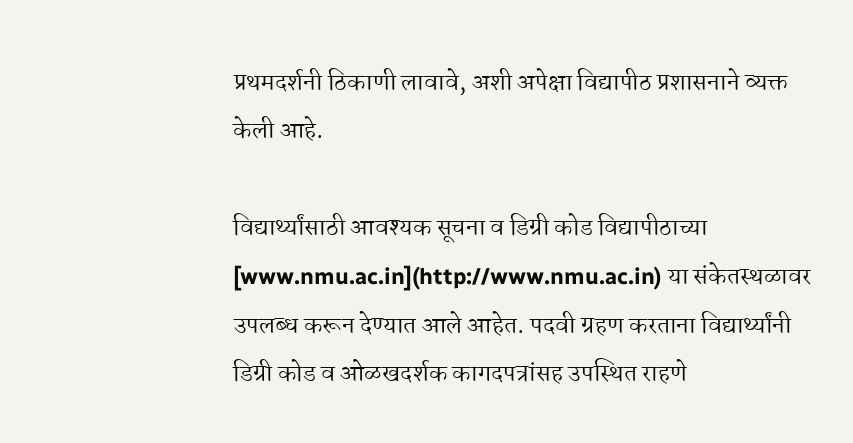प्रथमदर्शनी ठिकाणी लावावे, अशी अपेक्षा विद्यापीठ प्रशासनाने व्यक्त केली आहे.

विद्यार्थ्यांसाठी आवश्यक सूचना व डिग्री कोड विद्यापीठाच्या [www.nmu.ac.in](http://www.nmu.ac.in) या संकेतस्थळावर उपलब्ध करून देण्यात आले आहेत. पदवी ग्रहण करताना विद्यार्थ्यांनी डिग्री कोड व ओळखदर्शक कागदपत्रांसह उपस्थित राहणे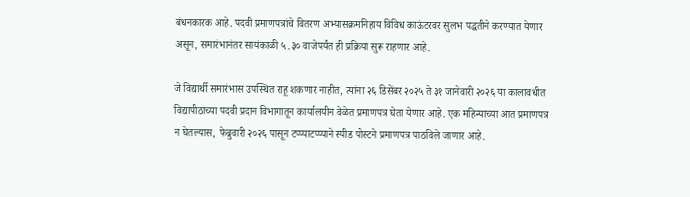बंधनकारक आहे. पदवी प्रमाणपत्रांचे वितरण अभ्यासक्रमनिहाय विविध काऊंटरवर सुलभ पद्धतीने करण्यात येणार असून, समारंभानंतर सायंकाळी ५.३० वाजेपर्यंत ही प्रक्रिया सुरू राहणार आहे.

जे विद्यार्थी समारंभास उपस्थित राहू शकणार नाहीत, त्यांना २६ डिसेंबर २०२५ ते ३१ जानेवारी २०२६ या कालावधीत विद्यापीठाच्या पदवी प्रदान विभागातून कार्यालयीन वेळेत प्रमाणपत्र घेता येणार आहे. एक महिन्याच्या आत प्रमाणपत्र न घेतल्यास, फेब्रुवारी २०२६ पासून टप्प्याटप्प्याने स्पीड पोस्टने प्रमाणपत्र पाठविले जाणार आहे.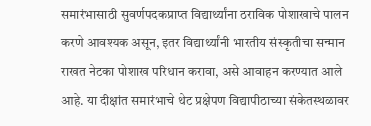समारंभासाठी सुवर्णपदकप्राप्त विद्यार्थ्यांना ठराविक पोशाखाचे पालन करणे आवश्यक असून, इतर विद्यार्थ्यांनी भारतीय संस्कृतीचा सन्मान राखत नेटका पोशाख परिधान करावा, असे आवाहन करण्यात आले आहे. या दीक्षांत समारंभाचे थेट प्रक्षेपण विद्यापीठाच्या संकेतस्थळावर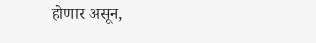होणार असून,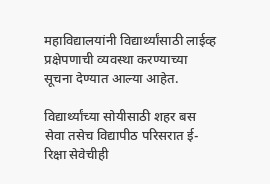महाविद्यालयांनी विद्यार्थ्यांसाठी लाईव्ह प्रक्षेपणाची व्यवस्था करण्याच्या सूचना देण्यात आल्या आहेत.

विद्यार्थ्यांच्या सोयीसाठी शहर बस सेवा तसेच विद्यापीठ परिसरात ई-रिक्षा सेवेचीही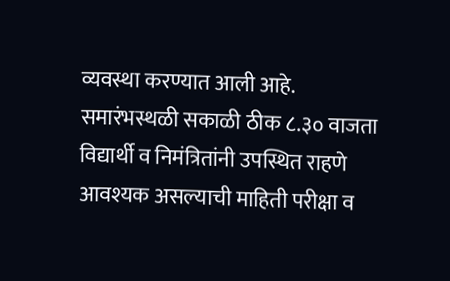व्यवस्था करण्यात आली आहे. समारंभस्थळी सकाळी ठीक ८.३० वाजता विद्यार्थी व निमंत्रितांनी उपस्थित राहणे आवश्यक असल्याची माहिती परीक्षा व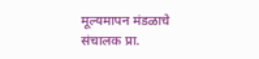मूल्यमापन मंडळाचे संचालक प्रा.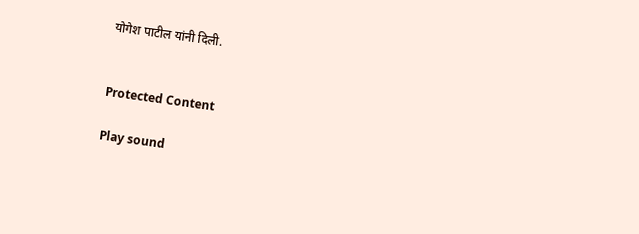योगेश पाटील यांनी दिली.


Protected Content

Play sound